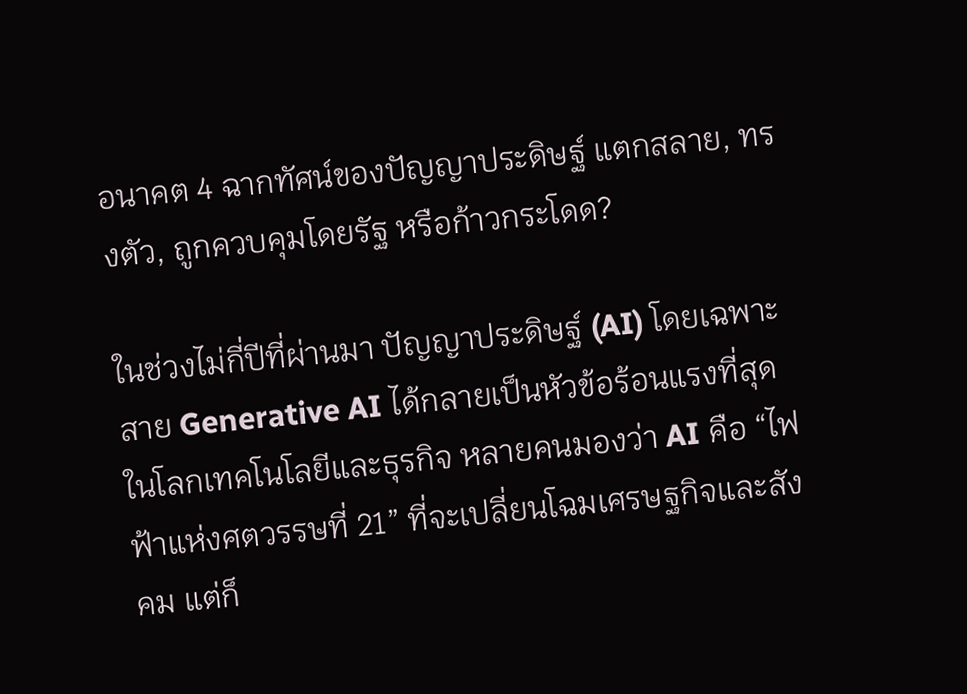อนาคต 4 ฉากทัศน์ของปัญญาประดิษฐ์ แตกสลาย, ทรงตัว, ถูกควบคุมโดยรัฐ หรือก้าวกระโดด?

ในช่วงไม่กี่ปีที่ผ่านมา ปัญญาประดิษฐ์ (AI) โดยเฉพาะสาย Generative AI ได้กลายเป็นหัวข้อร้อนแรงที่สุดในโลกเทคโนโลยีและธุรกิจ หลายคนมองว่า AI คือ “ไฟฟ้าแห่งศตวรรษที่ 21” ที่จะเปลี่ยนโฉมเศรษฐกิจและสังคม แต่ก็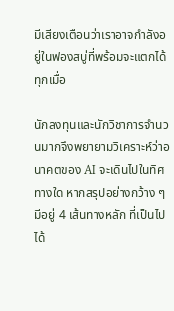มีเสียงเตือนว่าเราอาจกำลังอยู่ในฟองสบู่ที่พร้อมจะแตกได้ทุกเมื่อ

นักลงทุนและนักวิชาการจำนวนมากจึงพยายามวิเคราะห์ว่าอนาคตของ AI จะเดินไปในทิศทางใด หากสรุปอย่างกว้าง ๆ มีอยู่ 4 เส้นทางหลัก ที่เป็นไปได้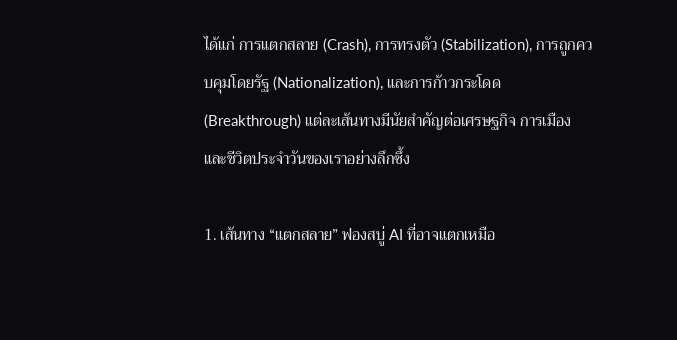ได้แก่ การแตกสลาย (Crash), การทรงตัว (Stabilization), การถูกควบคุมโดยรัฐ (Nationalization), และการก้าวกระโดด (Breakthrough) แต่ละเส้นทางมีนัยสำคัญต่อเศรษฐกิจ การเมือง และชีวิตประจำวันของเราอย่างลึกซึ้ง

1. เส้นทาง “แตกสลาย” ฟองสบู่ AI ที่อาจแตกเหมือ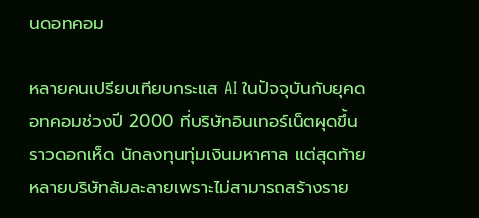นดอทคอม

หลายคนเปรียบเทียบกระแส AI ในปัจจุบันกับยุคดอทคอมช่วงปี 2000 ที่บริษัทอินเทอร์เน็ตผุดขึ้นราวดอกเห็ด นักลงทุนทุ่มเงินมหาศาล แต่สุดท้ายหลายบริษัทล้มละลายเพราะไม่สามารถสร้างราย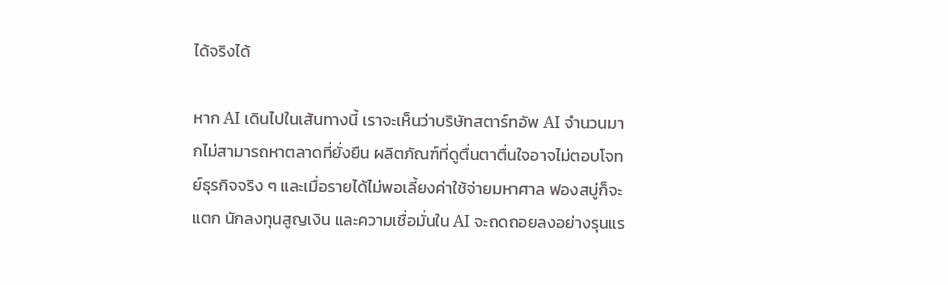ได้จริงได้

หาก AI เดินไปในเส้นทางนี้ เราจะเห็นว่าบริษัทสตาร์ทอัพ AI จำนวนมากไม่สามารถหาตลาดที่ยั่งยืน ผลิตภัณฑ์ที่ดูตื่นตาตื่นใจอาจไม่ตอบโจทย์ธุรกิจจริง ๆ และเมื่อรายได้ไม่พอเลี้ยงค่าใช้จ่ายมหาศาล ฟองสบู่ก็จะแตก นักลงทุนสูญเงิน และความเชื่อมั่นใน AI จะถดถอยลงอย่างรุนแร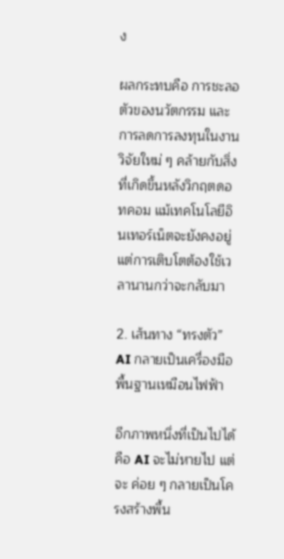ง

ผลกระทบคือ การชะลอตัวของนวัตกรรม และการลดการลงทุนในงานวิจัยใหม่ ๆ คล้ายกับสิ่งที่เกิดขึ้นหลังวิกฤตดอทคอม แม้เทคโนโลยีอินเทอร์เน็ตจะยังคงอยู่ แต่การเติบโตต้องใช้เวลานานกว่าจะกลับมา

2. เส้นทาง “ทรงตัว” AI กลายเป็นเครื่องมือพื้นฐานเหมือนไฟฟ้า

อีกภาพหนึ่งที่เป็นไปได้คือ AI จะไม่หายไป แต่จะ ค่อย ๆ กลายเป็นโครงสร้างพื้น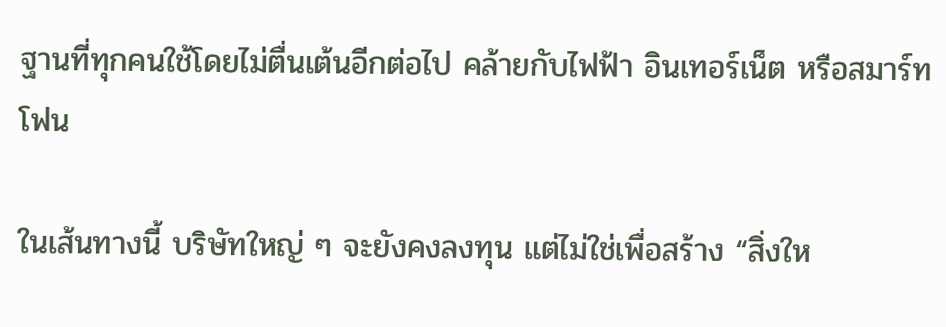ฐานที่ทุกคนใช้โดยไม่ตื่นเต้นอีกต่อไป คล้ายกับไฟฟ้า อินเทอร์เน็ต หรือสมาร์ทโฟน

ในเส้นทางนี้ บริษัทใหญ่ ๆ จะยังคงลงทุน แต่ไม่ใช่เพื่อสร้าง “สิ่งให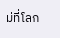ม่ที่โลก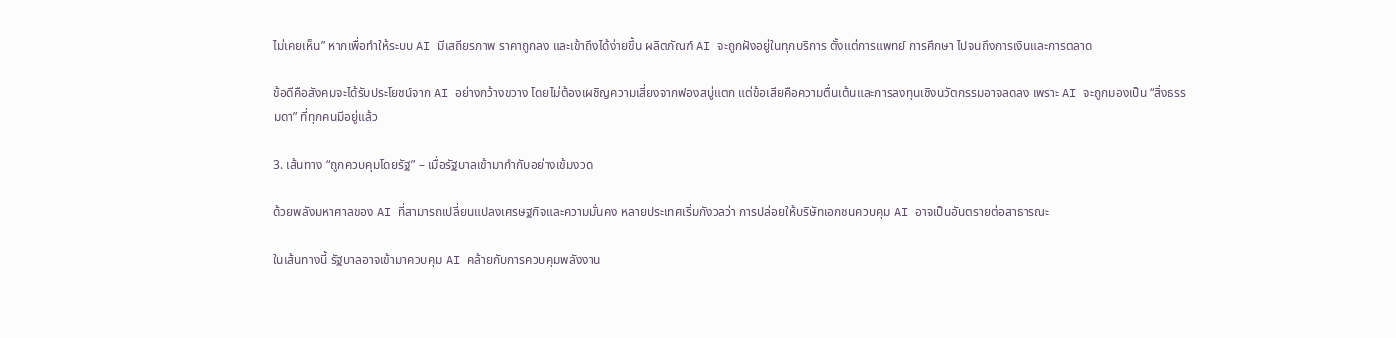ไม่เคยเห็น” หากเพื่อทำให้ระบบ AI มีเสถียรภาพ ราคาถูกลง และเข้าถึงได้ง่ายขึ้น ผลิตภัณฑ์ AI จะถูกฝังอยู่ในทุกบริการ ตั้งแต่การแพทย์ การศึกษา ไปจนถึงการเงินและการตลาด

ข้อดีคือสังคมจะได้รับประโยชน์จาก AI อย่างกว้างขวาง โดยไม่ต้องเผชิญความเสี่ยงจากฟองสบู่แตก แต่ข้อเสียคือความตื่นเต้นและการลงทุนเชิงนวัตกรรมอาจลดลง เพราะ AI จะถูกมองเป็น “สิ่งธรรมดา” ที่ทุกคนมีอยู่แล้ว

3. เส้นทาง “ถูกควบคุมโดยรัฐ” – เมื่อรัฐบาลเข้ามากำกับอย่างเข้มงวด

ด้วยพลังมหาศาลของ AI ที่สามารถเปลี่ยนแปลงเศรษฐกิจและความมั่นคง หลายประเทศเริ่มกังวลว่า การปล่อยให้บริษัทเอกชนควบคุม AI อาจเป็นอันตรายต่อสาธารณะ

ในเส้นทางนี้ รัฐบาลอาจเข้ามาควบคุม AI คล้ายกับการควบคุมพลังงาน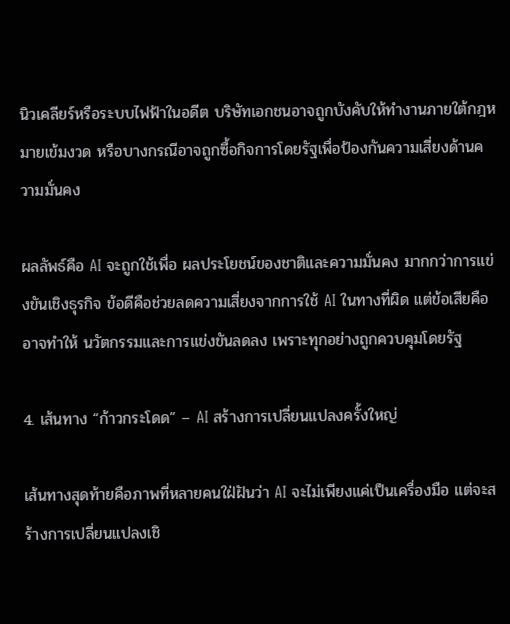นิวเคลียร์หรือระบบไฟฟ้าในอดีต บริษัทเอกชนอาจถูกบังคับให้ทำงานภายใต้กฎหมายเข้มงวด หรือบางกรณีอาจถูกซื้อกิจการโดยรัฐเพื่อป้องกันความเสี่ยงด้านความมั่นคง

ผลลัพธ์คือ AI จะถูกใช้เพื่อ ผลประโยชน์ของชาติและความมั่นคง มากกว่าการแข่งขันเชิงธุรกิจ ข้อดีคือช่วยลดความเสี่ยงจากการใช้ AI ในทางที่ผิด แต่ข้อเสียคืออาจทำให้ นวัตกรรมและการแข่งขันลดลง เพราะทุกอย่างถูกควบคุมโดยรัฐ

4. เส้นทาง “ก้าวกระโดด” – AI สร้างการเปลี่ยนแปลงครั้งใหญ่

เส้นทางสุดท้ายคือภาพที่หลายคนใฝ่ฝันว่า AI จะไม่เพียงแค่เป็นเครื่องมือ แต่จะสร้างการเปลี่ยนแปลงเชิ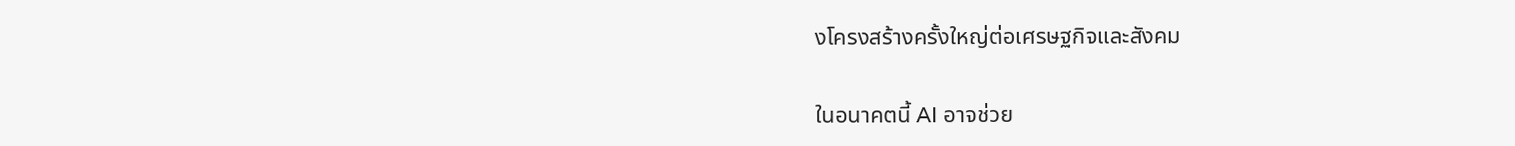งโครงสร้างครั้งใหญ่ต่อเศรษฐกิจและสังคม

ในอนาคตนี้ AI อาจช่วย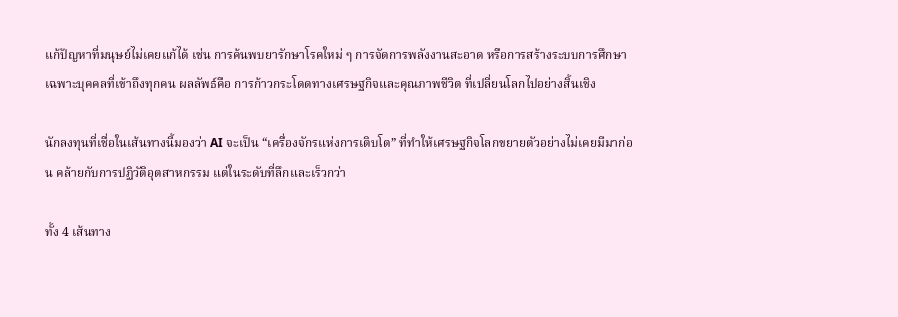แก้ปัญหาที่มนุษย์ไม่เคยแก้ได้ เช่น การค้นพบยารักษาโรคใหม่ ๆ การจัดการพลังงานสะอาด หรือการสร้างระบบการศึกษาเฉพาะบุคคลที่เข้าถึงทุกคน ผลลัพธ์คือ การก้าวกระโดดทางเศรษฐกิจและคุณภาพชีวิต ที่เปลี่ยนโลกไปอย่างสิ้นเชิง

นักลงทุนที่เชื่อในเส้นทางนี้มองว่า AI จะเป็น “เครื่องจักรแห่งการเติบโต” ที่ทำให้เศรษฐกิจโลกขยายตัวอย่างไม่เคยมีมาก่อน คล้ายกับการปฏิวัติอุตสาหกรรม แต่ในระดับที่ลึกและเร็วกว่า

ทั้ง 4 เส้นทาง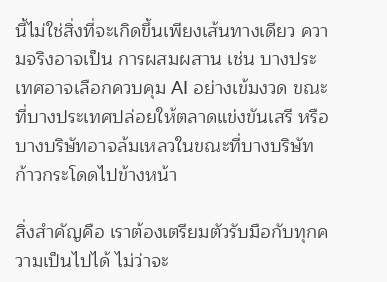นี้ไม่ใช่สิ่งที่จะเกิดขึ้นเพียงเส้นทางเดียว ความจริงอาจเป็น การผสมผสาน เช่น บางประเทศอาจเลือกควบคุม AI อย่างเข้มงวด ขณะที่บางประเทศปล่อยให้ตลาดแข่งขันเสรี หรือบางบริษัทอาจล้มเหลวในขณะที่บางบริษัทก้าวกระโดดไปข้างหน้า

สิ่งสำคัญคือ เราต้องเตรียมตัวรับมือกับทุกความเป็นไปได้ ไม่ว่าจะ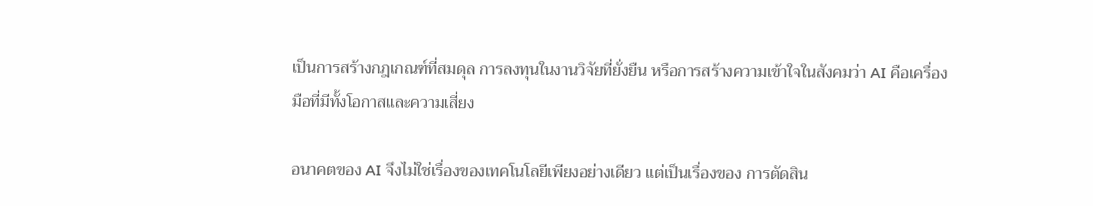เป็นการสร้างกฎเกณฑ์ที่สมดุล การลงทุนในงานวิจัยที่ยั่งยืน หรือการสร้างความเข้าใจในสังคมว่า AI คือเครื่องมือที่มีทั้งโอกาสและความเสี่ยง

อนาคตของ AI จึงไม่ใช่เรื่องของเทคโนโลยีเพียงอย่างเดียว แต่เป็นเรื่องของ การตัดสิน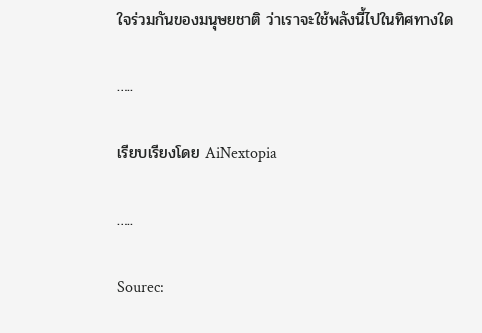ใจร่วมกันของมนุษยชาติ ว่าเราจะใช้พลังนี้ไปในทิศทางใด

…..

เรียบเรียงโดย AiNextopia

…..

Sourec: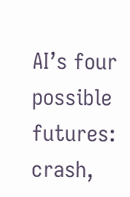AI’s four possible futures: crash,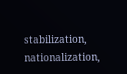stabilization, nationalization,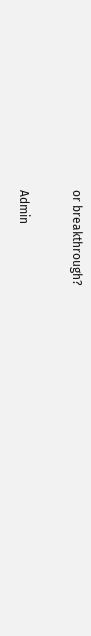or breakthrough?

Admin